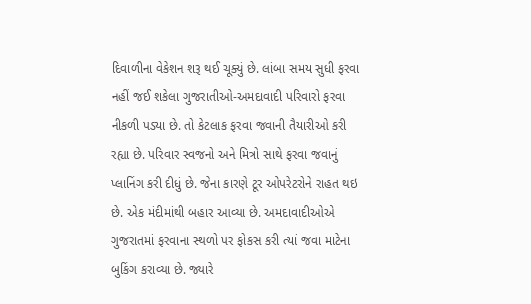દિવાળીના વેકેશન શરૂ થઈ ચૂક્યું છે. લાંબા સમય સુધી ફરવા નહીં જઈ શકેલા ગુજરાતીઓ-અમદાવાદી પરિવારો ફરવા નીકળી પડ્યા છે. તો કેટલાક ફરવા જવાની તૈયારીઓ કરી રહ્યા છે. પરિવાર સ્વજનો અને મિત્રો સાથે ફરવા જવાનું પ્લાનિંગ કરી દીધું છે. જેના કારણે ટૂર ઓપરેટરોને રાહત થઇ છે. એક મંદીમાંથી બહાર આવ્યા છે. અમદાવાદીઓએ ગુજરાતમાં ફરવાના સ્થળો પર ફોકસ કરી ત્યાં જવા માટેના બુકિંગ કરાવ્યા છે. જ્યારે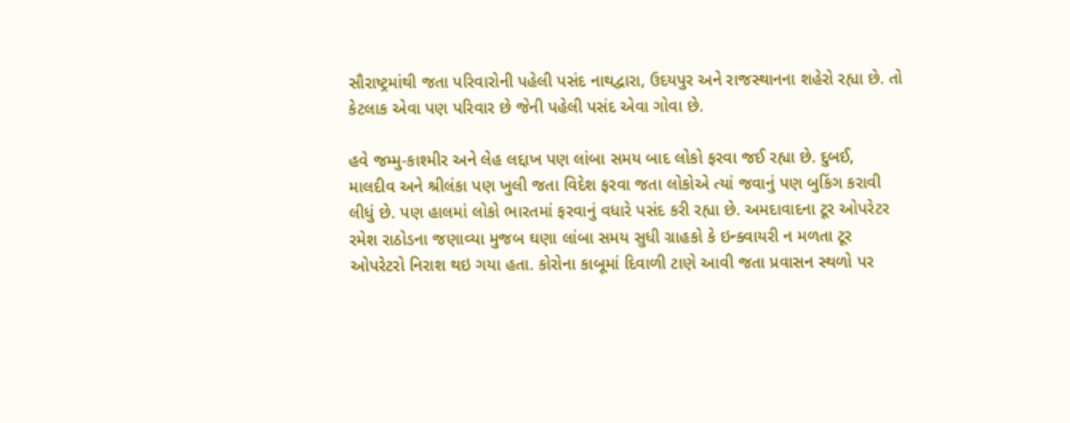સૌરાષ્ટ્રમાંથી જતા પરિવારોની પહેલી પસંદ નાથદ્વારા, ઉદયપુર અને રાજસ્થાનના શહેરો રહ્યા છે. તો કેટલાક એવા પણ પરિવાર છે જેની પહેલી પસંદ એવા ગોવા છે.

હવે જમ્મુ-કાશ્મીર અને લેહ લદ્દાખ પણ લાંબા સમય બાદ લોકો ફરવા જઈ રહ્યા છે. દુબઈ, માલદીવ અને શ્રીલંકા પણ ખુલી જતા વિદેશ ફરવા જતા લોકોએ ત્યાં જવાનું પણ બુકિંગ કરાવી લીધું છે. પણ હાલમાં લોકો ભારતમાં ફરવાનું વધારે પસંદ કરી રહ્યા છે. અમદાવાદના ટૂર ઓપરેટર રમેશ રાઠોડના જણાવ્યા મુજબ ઘણા લાંબા સમય સુધી ગ્રાહકો કે ઇન્ક્વાયરી ન મળતા ટૂર ઓપરેટરો નિરાશ થઇ ગયા હતા. કોરોના કાબૂમાં દિવાળી ટાણે આવી જતા પ્રવાસન સ્થળો પર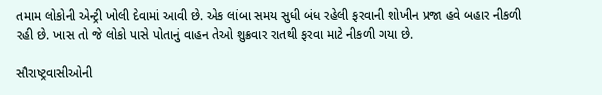તમામ લોકોની એન્ટ્રી ખોલી દેવામાં આવી છે. એક લાંબા સમય સુધી બંધ રહેલી ફરવાની શોખીન પ્રજા હવે બહાર નીકળી રહી છે. ખાસ તો જે લોકો પાસે પોતાનું વાહન તેઓ શુક્રવાર રાતથી ફરવા માટે નીકળી ગયા છે.

સૌરાષ્ટ્રવાસીઓની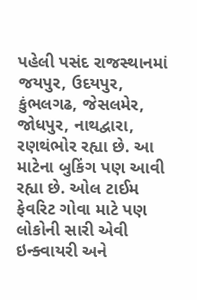પહેલી પસંદ રાજસ્થાનમાં જયપુર, ઉદયપુર, કુંભલગઢ, જેસલમેર, જોધપુર, નાથદ્વારા, રણથંભોર રહ્યા છે. આ માટેના બુકિંગ પણ આવી રહ્યા છે. ઓલ ટાઈમ ફેવરિટ ગોવા માટે પણ લોકોની સારી એવી ઇન્ક્વાયરી અને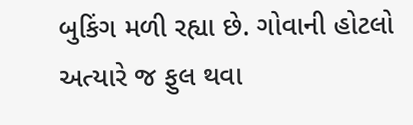બુકિંગ મળી રહ્યા છે. ગોવાની હોટલો અત્યારે જ ફુલ થવા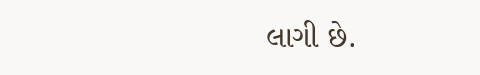લાગી છે.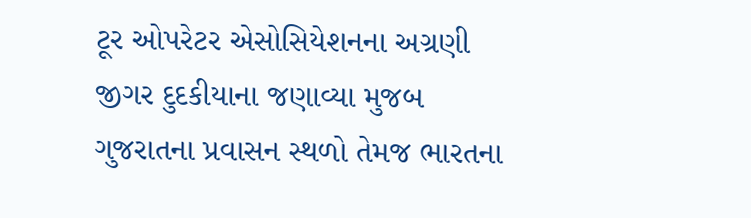ટૂર ઓપરેટર એસોસિયેશનના અગ્રણી જીગર દુદકીયાના જણાવ્યા મુજબ ગુજરાતના પ્રવાસન સ્થળો તેમજ ભારતના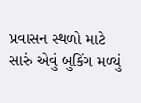પ્રવાસન સ્થળો માટે સારું એવું બુકિંગ મળ્યું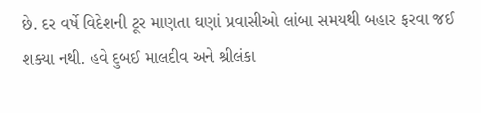છે. દર વર્ષે વિદેશની ટૂર માણતા ઘણાં પ્રવાસીઓ લાંબા સમયથી બહાર ફરવા જઈ શક્યા નથી. હવે દુબઈ માલદીવ અને શ્રીલંકા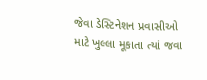જેવા ડેસ્ટિનેશન પ્રવાસીઓ માટે ખુલ્લા મૂકાતા ત્યાં જવા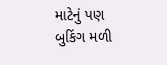માટેનું પણ બુકિંગ મળી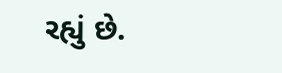રહ્યું છે.